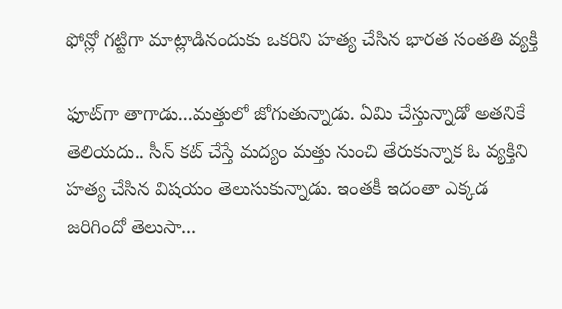ఫోన్లో గట్టిగా మాట్లాడినందుకు ఒకరిని హత్య చేసిన భారత సంతతి వ్యక్తి

ఫూట్‌గా తాగాడు...మత్తులో జోగుతున్నాడు. ఏమి చేస్తున్నాడో అతనికే తెలియదు.. సీన్ కట్ చేస్తే మద్యం మత్తు నుంచి తేరుకున్నాక ఓ వ్యక్తిని హత్య చేసిన విషయం తెలుసుకున్నాడు. ఇంతకీ ఇదంతా ఎక్కడ జరిగిందో తెలుసా...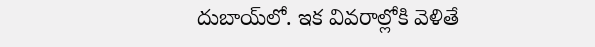దుబాయ్‌లో. ఇక వివరాల్లోకి వెళితే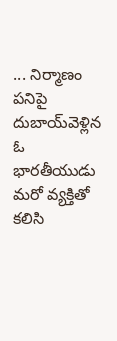... నిర్మాణం పనిపై దుబాయ్‌వెళ్లిన ఓ భారతీయుడు మరో వ్యక్తితో కలిసి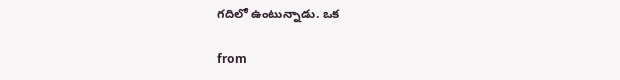గదిలో ఉంటున్నాడు. ఒక

from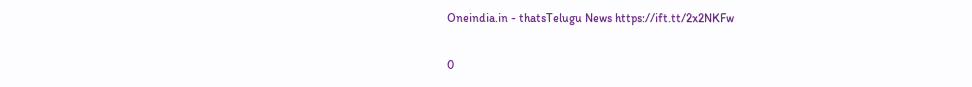Oneindia.in - thatsTelugu News https://ift.tt/2x2NKFw

0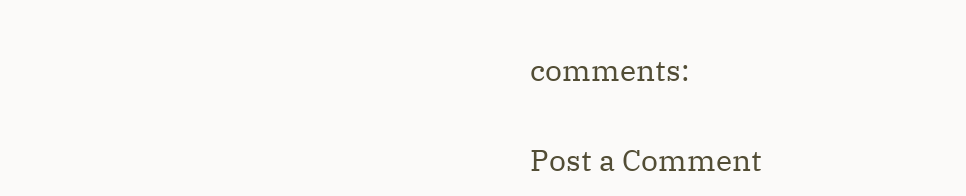comments:

Post a Comment